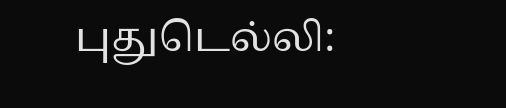புதுடெல்லி: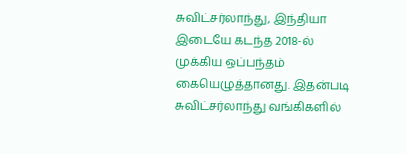சுவிட்சர்லாந்து, இந்தியா இடையே கடந்த 2018-ல் முக்கிய ஒப்பந்தம் கையெழுத்தானது. இதன்படி சுவிட்சர்லாந்து வங்கிகளில்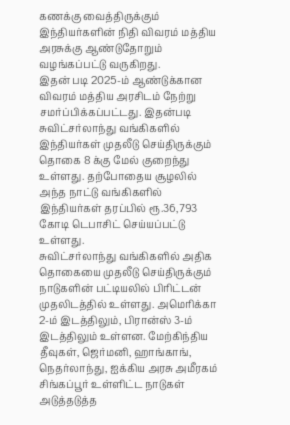கணக்கு வைத்திருக்கும் இந்தியர்களின் நிதி விவரம் மத்திய அரசுக்கு ஆண்டுதோறும் வழங்கப்பட்டு வருகிறது.
இதன் படி 2025-ம் ஆண்டுக்கான விவரம் மத்திய அரசிடம் நேற்று சமர்ப்பிக்கப்பட்டது. இதன்படி சுவிட்சர்லாந்து வங்கிகளில் இந்தியர்கள் முதலீடு செய்திருக்கும் தொகை 8 க்கு மேல் குறைந்து உள்ளது. தற்போதைய சூழலில் அந்த நாட்டு வங்கிகளில் இந்தியர்கள் தரப்பில் ரூ.36,793 கோடி டெபாசிட் செய்யப்பட்டு உள்ளது.
சுவிட்சர்லாந்து வங்கிகளில் அதிக தொகையை முதலீடு செய்திருக்கும் நாடுகளின் பட்டியலில் பிரிட்டன் முதலிடத்தில் உள்ளது. அமெரிக்கா 2-ம் இடத்திலும், பிரான்ஸ் 3-ம் இடத்திலும் உள்ளன. மேற்கிந்திய தீவுகள், ஜெர்மனி, ஹாங்காங், நெதர்லாந்து, ஐக்கிய அரசு அமீரகம் சிங்கப்பூர் உள்ளிட்ட நாடுகள் அடுத்தடுத்த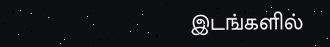இடங்களில்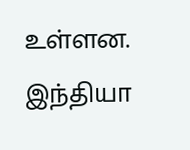உள்ளன. இந்தியா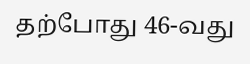தற்போது 46-வது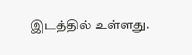இடத்தில் உள்ளது.